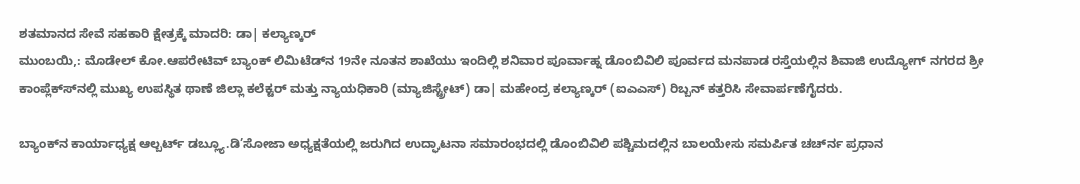ಶತಮಾನದ ಸೇವೆ ಸಹಕಾರಿ ಕ್ಷೇತ್ರಕ್ಕೆ ಮಾದರಿ: ಡಾ| ಕಲ್ಯಾಣ್ಕರ್
ಮುಂಬಯಿ,: ಮೊಡೇಲ್ ಕೋ.ಆಪರೇಟಿವ್ ಬ್ಯಾಂಕ್ ಲಿಮಿಟೆಡ್‍ನ 19ನೇ ನೂತನ ಶಾಖೆಯು ಇಂದಿಲ್ಲಿ ಶನಿವಾರ ಪೂರ್ವಾಹ್ನ ಡೊಂಬಿವಿಲಿ ಪೂರ್ವದ ಮನಪಾಡ ರಸ್ತೆಯಲ್ಲಿನ ಶಿವಾಜಿ ಉದ್ಯೋಗ್ ನಗರದ ಶ್ರೀ ಕಾಂಪ್ಲೆಕ್ಸ್‍ನಲ್ಲಿ ಮುಖ್ಯ ಉಪಸ್ಥಿತ ಥಾಣೆ ಜಿಲ್ಲಾ ಕಲೆಕ್ಟರ್ ಮತ್ತು ನ್ಯಾಯಧಿಕಾರಿ (ಮ್ಯಾಜಿಸ್ಟ್ರೇಟ್) ಡಾ| ಮಹೇಂದ್ರ ಕಲ್ಯಾಣ್ಕರ್ (ಐಎಎಸ್) ರಿಬ್ಬನ್ ಕತ್ತರಿಸಿ ಸೇವಾರ್ಪಣೆಗೈದರು.

ಬ್ಯಾಂಕ್‍ನ ಕಾರ್ಯಾಧ್ಯಕ್ಷ ಆಲ್ಬರ್ಟ್ ಡಬ್ಲ್ಯೂ.ಡಿ’ಸೋಜಾ ಅಧ್ಯಕ್ಷತೆಯಲ್ಲಿ ಜರುಗಿದ ಉದ್ಘಾಟನಾ ಸಮಾರಂಭದಲ್ಲಿ ಡೊಂಬಿವಿಲಿ ಪಶ್ಚಿಮದಲ್ಲಿನ ಬಾಲಯೇಸು ಸಮರ್ಪಿತ ಚರ್ಚ್‍ನ ಪ್ರಧಾನ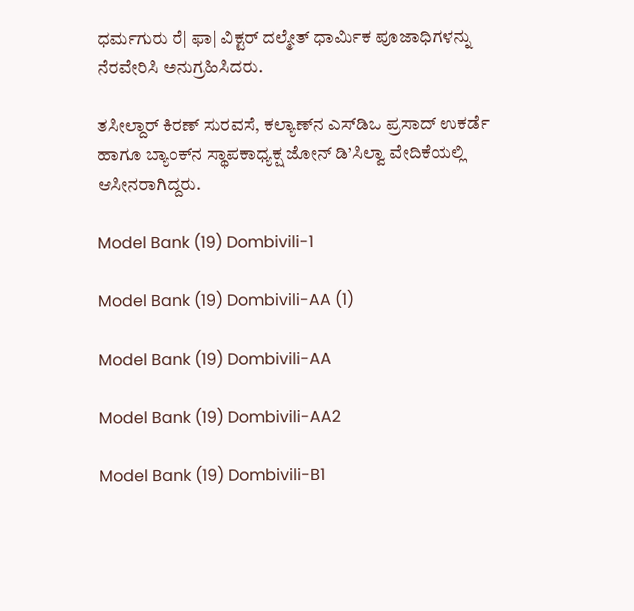ಧರ್ಮಗುರು ರೆ| ಫಾ| ವಿಕ್ಟರ್ ದಲ್ಮೇತ್ ಧಾರ್ಮಿಕ ಪೂಜಾಧಿಗಳನ್ನು ನೆರವೇರಿಸಿ ಅನುಗ್ರಹಿಸಿದರು.

ತಸೀಲ್ದಾರ್ ಕಿರಣ್ ಸುರವಸೆ, ಕಲ್ಯಾಣ್‍ನ ಎಸ್‍ಡಿಒ ಪ್ರಸಾದ್ ಉಕರ್ಡೆ ಹಾಗೂ ಬ್ಯಾಂಕ್‍ನ ಸ್ಥಾಪಕಾಧ್ಯಕ್ಷ ಜೋನ್ ಡಿ’ಸಿಲ್ವಾ ವೇದಿಕೆಯಲ್ಲಿ ಆಸೀನರಾಗಿದ್ದರು.

Model Bank (19) Dombivili-1

Model Bank (19) Dombivili-AA (1)

Model Bank (19) Dombivili-AA

Model Bank (19) Dombivili-AA2

Model Bank (19) Dombivili-B1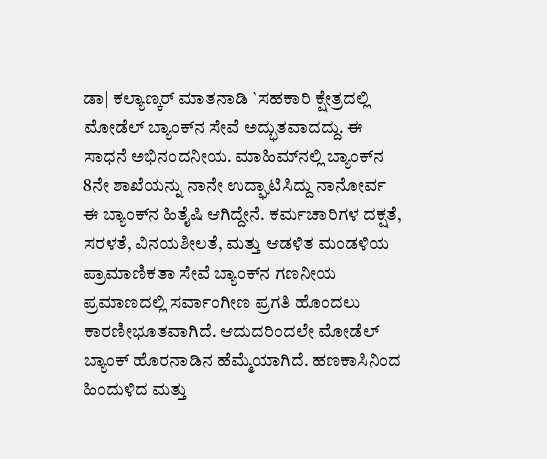ಡಾ| ಕಲ್ಯಾಣ್ಕರ್ ಮಾತನಾಡಿ `ಸಹಕಾರಿ ಕ್ಷೇತ್ರದಲ್ಲಿ ಮೋಡೆಲ್ ಬ್ಯಾಂಕ್‍ನ ಸೇವೆ ಅದ್ಭುತವಾದದ್ದು. ಈ ಸಾಧನೆ ಅಭಿನಂದನೀಯ. ಮಾಹಿಮ್‍ನಲ್ಲಿ ಬ್ಯಾಂಕ್‍ನ 8ನೇ ಶಾಖೆಯನ್ನು ನಾನೇ ಉದ್ಘಾಟಿಸಿದ್ದು ನಾನೋರ್ವ ಈ ಬ್ಯಾಂಕ್‍ನ ಹಿತೈಷಿ ಆಗಿದ್ದೇನೆ. ಕರ್ಮಚಾರಿಗಳ ದಕ್ಷತೆ, ಸರಳತೆ, ವಿನಯಶೀಲತೆ, ಮತ್ತು ಆಡಳಿತ ಮಂಡಳಿಯ ಪ್ರಾಮಾಣಿಕತಾ ಸೇವೆ ಬ್ಯಾಂಕ್‍ನ ಗಣನೀಯ ಪ್ರಮಾಣದಲ್ಲಿ ಸರ್ವಾಂಗೀಣ ಪ್ರಗತಿ ಹೊಂದಲು ಕಾರಣೀಭೂತವಾಗಿದೆ. ಆದುದರಿಂದಲೇ ಮೋಡೆಲ್ ಬ್ಯಾಂಕ್ ಹೊರನಾಡಿನ ಹೆಮ್ಮೆಯಾಗಿದೆ. ಹಣಕಾಸಿನಿಂದ ಹಿಂದುಳಿದ ಮತ್ತು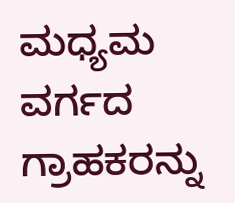ಮಧ್ಯಮ ವರ್ಗದ ಗ್ರಾಹಕರನ್ನು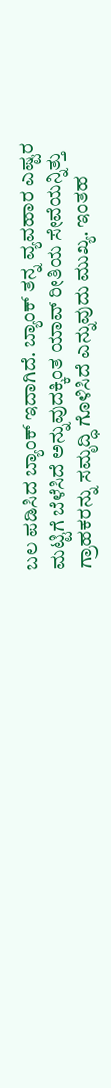ಬಲ ಪಡಿಸಿದ ಬ್ಯಾಂಕ್ ಇದಾಗಿದೆ. ಬ್ಯಾಂಕ್ ತನ್ನ ವ್ಯವಹಾರ ಎಷ್ಟರ ಮಟ್ಟಿಗೆ ಬೆಳೆಸಿದೆ ಅನ್ನುವುದಕ್ಕಿಂತ ಯಾವ್ ರೀತಿಯ ಸೇವೆಯನ್ನಿತ್ತು ಗ್ರಾಹಕರನ್ನು ಸಮೃದ್ಧಿ ಗೊಳಿಸಿದೆ ಎನ್ನುವುದು ಮುಖ್ಯ. ಇಂತಹ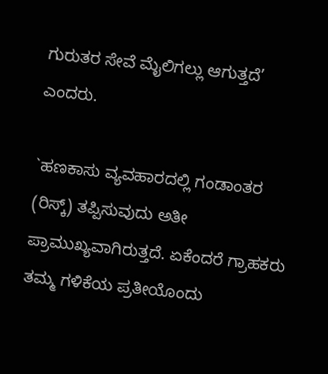ಗುರುತರ ಸೇವೆ ಮೈಲಿಗಲ್ಲು ಆಗುತ್ತದೆ’ ಎಂದರು.

`ಹಣಕಾಸು ವ್ಯವಹಾರದಲ್ಲಿ ಗಂಡಾಂತರ (ರಿಸ್ಕ್) ತಪ್ಪಿಸುವುದು ಅತೀ ಪ್ರಾಮುಖ್ಯವಾಗಿರುತ್ತದೆ. ಏಕೆಂದರೆ ಗ್ರಾಹಕರು ತಮ್ಮ ಗಳಿಕೆಯ ಪ್ರತೀಯೊಂದು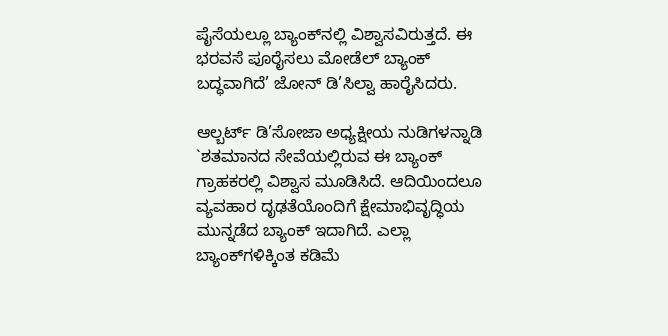ಪೈಸೆಯಲ್ಲೂ ಬ್ಯಾಂಕ್‍ನಲ್ಲಿ ವಿಶ್ವಾಸವಿರುತ್ತದೆ. ಈ ಭರವಸೆ ಪೂರೈಸಲು ಮೋಡೆಲ್ ಬ್ಯಾಂಕ್ ಬದ್ಧವಾಗಿದೆ’ ಜೋನ್ ಡಿ’ಸಿಲ್ವಾ ಹಾರೈಸಿದರು.

ಆಲ್ಬರ್ಟ್ ಡಿ’ಸೋಜಾ ಅಧ್ಯಕ್ಷೀಯ ನುಡಿಗಳನ್ನಾಡಿ `ಶತಮಾನದ ಸೇವೆಯಲ್ಲಿರುವ ಈ ಬ್ಯಾಂಕ್ ಗ್ರಾಹಕರಲ್ಲಿ ವಿಶ್ವಾಸ ಮೂಡಿಸಿದೆ. ಆದಿಯಿಂದಲೂ ವ್ಯವಹಾರ ದೃಢತೆಯೊಂದಿಗೆ ಕ್ಷೇಮಾಭಿವೃದ್ಧಿಯ ಮುನ್ನಡೆದ ಬ್ಯಾಂಕ್ ಇದಾಗಿದೆ. ಎಲ್ಲಾ ಬ್ಯಾಂಕ್‍ಗಳಿಕ್ಕಿಂತ ಕಡಿಮೆ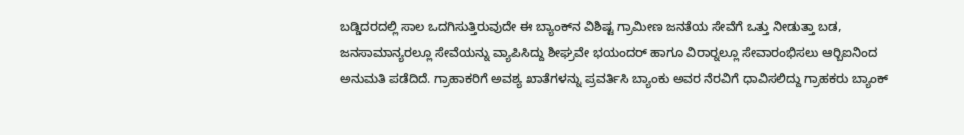ಬಡ್ಡಿದರದಲ್ಲಿ ಸಾಲ ಒದಗಿಸುತ್ತಿರುವುದೇ ಈ ಬ್ಯಾಂಕ್‍ನ ವಿಶಿಷ್ಟ ಗ್ರಾಮೀಣ ಜನತೆಯ ಸೇವೆಗೆ ಒತ್ತು ನೀಡುತ್ತಾ ಬಡ, ಜನಸಾಮಾನ್ಯರಲ್ಲೂ ಸೇವೆಯನ್ನು ವ್ಯಾಪಿಸಿದ್ದು ಶೀಘ್ರವೇ ಭಯಂದರ್ ಹಾಗೂ ವಿರಾರ್‍ನಲ್ಲೂ ಸೇವಾರಂಭಿಸಲು ಆರ್‍ಬಿಐನಿಂದ ಅನುಮತಿ ಪಡೆದಿದೆ. ಗ್ರಾಹಾಕರಿಗೆ ಅವಶ್ಯ ಖಾತೆಗಳನ್ನು ಪ್ರವರ್ತಿಸಿ ಬ್ಯಾಂಕು ಅವರ ನೆರವಿಗೆ ಧಾವಿಸಲಿದ್ದು ಗ್ರಾಹಕರು ಬ್ಯಾಂಕ್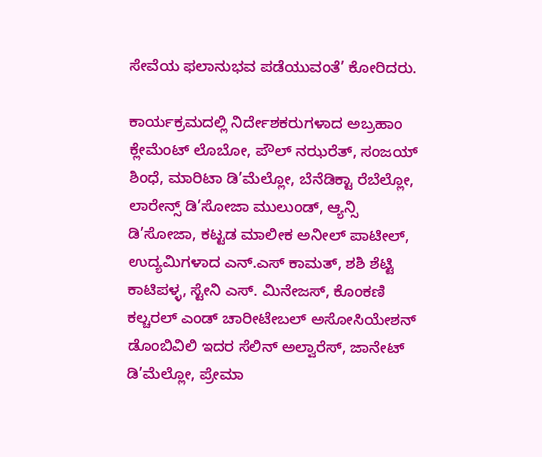ಸೇವೆಯ ಫಲಾನುಭವ ಪಡೆಯುವಂತೆ’ ಕೋರಿದರು.

ಕಾರ್ಯಕ್ರಮದಲ್ಲಿ ನಿರ್ದೇಶಕರುಗಳಾದ ಅಬ್ರಹಾಂ ಕ್ಲೇಮೆಂಟ್ ಲೊಬೋ, ಪೌಲ್ ನಝರೆತ್, ಸಂಜಯ್ ಶಿಂಧೆ, ಮಾರಿಟಾ ಡಿ’ಮೆಲ್ಲೋ, ಬೆನೆಡಿಕ್ಟಾ ರೆಬೆಲ್ಲೋ, ಲಾರೇನ್ಸ್ ಡಿ’ಸೋಜಾ ಮುಲುಂಡ್, ಆ್ಯನ್ಸಿ ಡಿ’ಸೋಜಾ, ಕಟ್ಟಡ ಮಾಲೀಕ ಅನೀಲ್ ಪಾಟೀಲ್, ಉದ್ಯಮಿಗಳಾದ ಎನ್.ಎಸ್ ಕಾಮತ್, ಶಶಿ ಶೆಟ್ಟಿ ಕಾಟಿಪಳ್ಳ, ಸ್ಟೇನಿ ಎಸ್. ಮಿನೇಜಸ್, ಕೊಂಕಣಿ ಕಲ್ಚರಲ್ ಎಂಡ್ ಚಾರೀಟೇಬಲ್ ಅಸೋಸಿಯೇಶನ್ ಡೊಂಬಿವಿಲಿ ಇದರ ಸೆಲಿನ್ ಅಲ್ವಾರೆಸ್, ಜಾನೇಟ್ ಡಿ’ಮೆಲ್ಲೋ, ಪ್ರೇಮಾ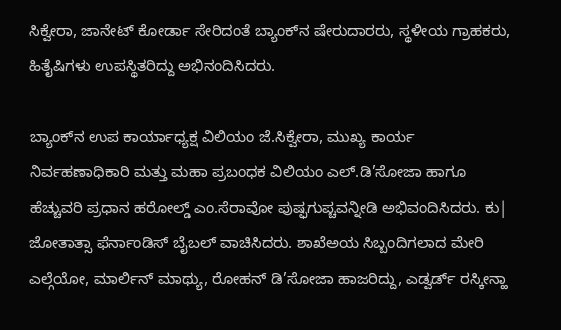ಸಿಕ್ವೇರಾ, ಜಾನೇಟ್ ಕೋರ್ಡಾ ಸೇರಿದಂತೆ ಬ್ಯಾಂಕ್‍ನ ಷೇರುದಾರರು, ಸ್ಥಳೀಯ ಗ್ರಾಹಕರು, ಹಿತೈಷಿಗಳು ಉಪಸ್ಥಿತರಿದ್ದು ಅಭಿನಂದಿಸಿದರು.

ಬ್ಯಾಂಕ್‍ನ ಉಪ ಕಾರ್ಯಾಧ್ಯಕ್ಷ ವಿಲಿಯಂ ಜೆ.ಸಿಕ್ವೇರಾ, ಮುಖ್ಯ ಕಾರ್ಯ ನಿರ್ವಹಣಾಧಿಕಾರಿ ಮತ್ತು ಮಹಾ ಪ್ರಬಂಧಕ ವಿಲಿಯಂ ಎಲ್.ಡಿ’ಸೋಜಾ ಹಾಗೂ ಹೆಚ್ಚುವರಿ ಪ್ರಧಾನ ಹರೋಲ್ಡ್ ಎಂ.ಸೆರಾವೋ ಪುಷ್ಫಗುಪ್ಚವನ್ನೀಡಿ ಅಭಿವಂದಿಸಿದರು. ಕು| ಜೋತಾತ್ಸಾ ಫೆರ್ನಾಂಡಿಸ್ ಬೈಬಲ್ ವಾಚಿಸಿದರು. ಶಾಖೆಅಯ ಸಿಬ್ಬಂದಿಗಲಾದ ಮೇರಿ ಎಲ್ಗೆಯೋ, ಮಾರ್ಲಿನ್ ಮಾಥ್ಯು, ರೋಹನ್ ಡಿ’ಸೋಜಾ ಹಾಜರಿದ್ದು, ಎಡ್ವರ್ಡ್ ರಸ್ಕೀನ್ಹಾ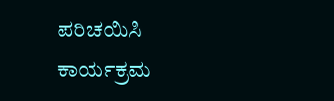ಪರಿಚಯಿಸಿ ಕಾರ್ಯಕ್ರಮ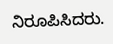ನಿರೂಪಿಸಿದರು.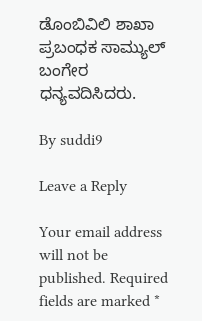ಡೊಂಬಿವಿಲಿ ಶಾಖಾ ಪ್ರಬಂಧಕ ಸಾಮ್ಯುಲ್ ಬಂಗೇರ ಧನ್ಯವದಿಸಿದರು.

By suddi9

Leave a Reply

Your email address will not be published. Required fields are marked *